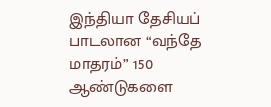இந்தியா தேசியப் பாடலான “வந்தே மாதரம்” 150 ஆண்டுகளை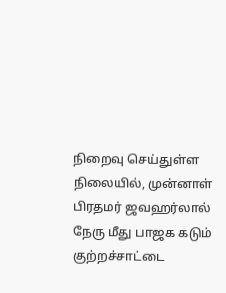நிறைவு செய்துள்ள நிலையில், முன்னாள் பிரதமர் ஜவஹர்லால் நேரு மீது பாஜக கடும் குற்றச்சாட்டை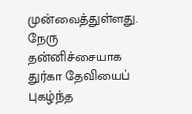முன்வைத்துள்ளது. நேரு தன்னிச்சையாக துர்கா தேவியைப் புகழ்ந்த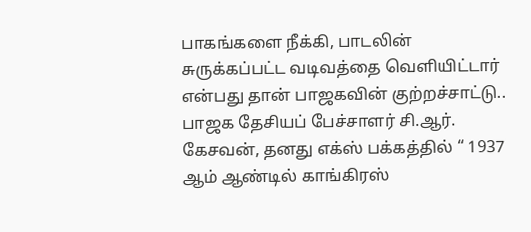பாகங்களை நீக்கி, பாடலின் சுருக்கப்பட்ட வடிவத்தை வெளியிட்டார் என்பது தான் பாஜகவின் குற்றச்சாட்டு.. பாஜக தேசியப் பேச்சாளர் சி.ஆர். கேசவன், தனது எக்ஸ் பக்கத்தில் “ 1937 ஆம் ஆண்டில் காங்கிரஸ்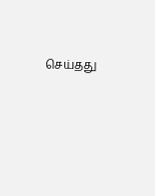செய்தது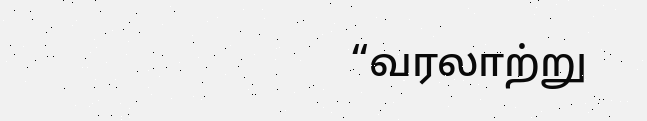“வரலாற்று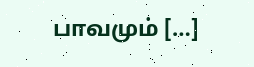பாவமும் […]